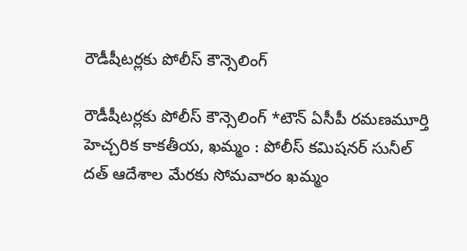రౌడీషీటర్లకు పోలీస్ కౌన్సెలింగ్‌

రౌడీషీటర్లకు పోలీస్ కౌన్సెలింగ్‌ *టౌన్ ఏసీపీ రమణమూర్తి హెచ్చరిక కాకతీయ, ఖమ్మం : పోలీస్ కమిషనర్ సునీల్ దత్ ఆదేశాల మేరకు సోమవారం ఖమ్మం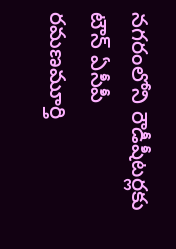నగరంలోని రౌడీషీటర్లకు టౌన్ ఏసీపీ రమణమూర్తి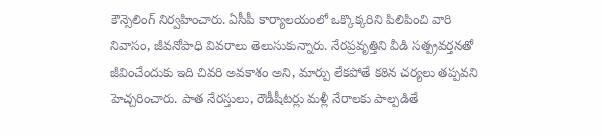కౌన్సెలింగ్ నిర్వహించారు. ఏసీపీ కార్యాలయంలో ఒక్కొక్కరిని పిలిపించి వారి నివాసం, జీవనోపాధి వివరాలు తెలుసుకున్నారు. నేరప్రవృత్తిని వీడి సత్ప్రవర్తనతో జీవించేందుకు ఇది చివరి అవకాశం అని, మార్పు లేకపోతే కఠిన చర్యలు తప్పవని హెచ్చరించారు. పాత నేరస్తులు, రౌడీషీటర్లు మళ్లీ నేరాలకు పాల్పడితే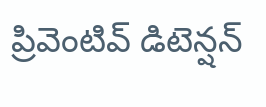ప్రివెంటివ్ డిటెన్షన్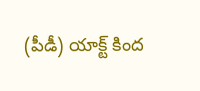(పీడీ) యాక్ట్ కింద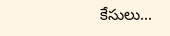కేసులు...